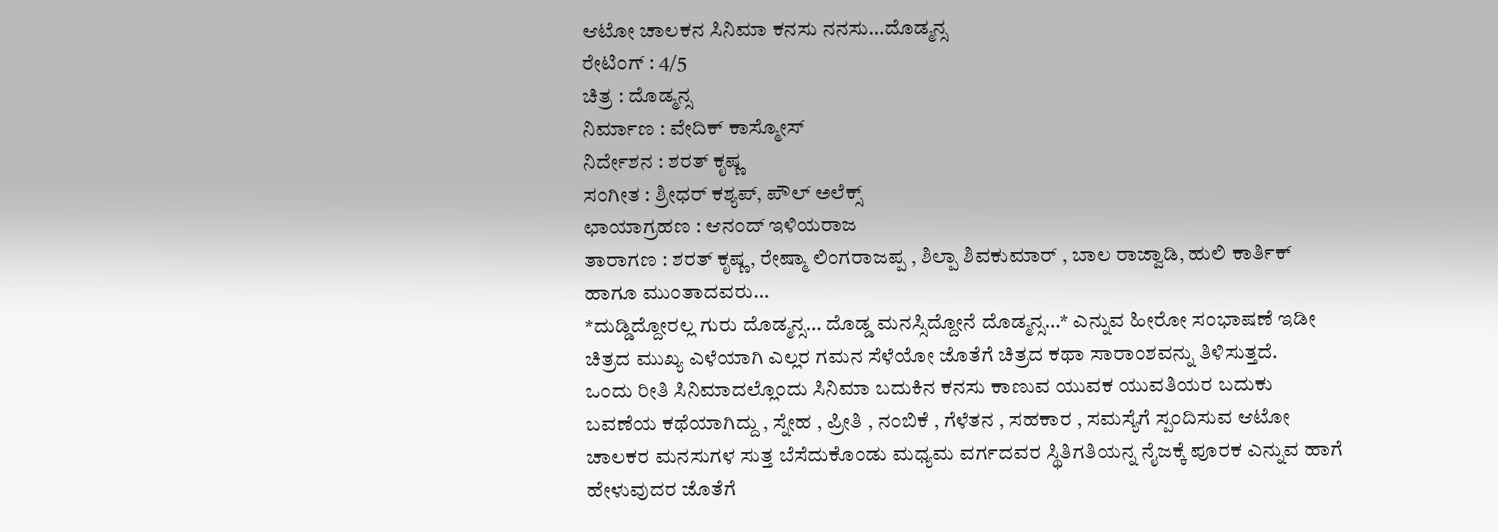ಆಟೋ ಚಾಲಕನ ಸಿನಿಮಾ ಕನಸು ನನಸು…ದೊಡ್ಮನ್ಸ
ರೇಟಿಂಗ್ : 4/5
ಚಿತ್ರ : ದೊಡ್ಮನ್ಸ
ನಿರ್ಮಾಣ : ವೇದಿಕ್ ಕಾಸ್ಮೋಸ್
ನಿರ್ದೇಶನ : ಶರತ್ ಕೃಷ್ಣ
ಸಂಗೀತ : ಶ್ರೀಧರ್ ಕಶ್ಯಪ್, ಪೌಲ್ ಅಲೆಕ್ಸ್
ಛಾಯಾಗ್ರಹಣ : ಆನಂದ್ ಇಳಿಯರಾಜ
ತಾರಾಗಣ : ಶರತ್ ಕೃಷ್ಣ, ರೇಷ್ಮಾ ಲಿಂಗರಾಜಪ್ಪ , ಶಿಲ್ಪಾ ಶಿವಕುಮಾರ್ , ಬಾಲ ರಾಜ್ವಾಡಿ, ಹುಲಿ ಕಾರ್ತಿಕ್
ಹಾಗೂ ಮುಂತಾದವರು…
*ದುಡ್ಡಿದ್ದೋರಲ್ಲ ಗುರು ದೊಡ್ಮನ್ಸ… ದೊಡ್ಡ ಮನಸ್ಸಿದ್ದೋನೆ ದೊಡ್ಮನ್ಸ…* ಎನ್ನುವ ಹೀರೋ ಸಂಭಾಷಣೆ ಇಡೀ ಚಿತ್ರದ ಮುಖ್ಯ ಎಳೆಯಾಗಿ ಎಲ್ಲರ ಗಮನ ಸೆಳೆಯೋ ಜೊತೆಗೆ ಚಿತ್ರದ ಕಥಾ ಸಾರಾಂಶವನ್ನು ತಿಳಿಸುತ್ತದೆ.
ಒಂದು ರೀತಿ ಸಿನಿಮಾದಲ್ಲೊಂದು ಸಿನಿಮಾ ಬದುಕಿನ ಕನಸು ಕಾಣುವ ಯುವಕ ಯುವತಿಯರ ಬದುಕು ಬವಣೆಯ ಕಥೆಯಾಗಿದ್ದು , ಸ್ನೇಹ , ಪ್ರೀತಿ , ನಂಬಿಕೆ , ಗೆಳೆತನ , ಸಹಕಾರ , ಸಮಸ್ಯೆಗೆ ಸ್ಪಂದಿಸುವ ಆಟೋ ಚಾಲಕರ ಮನಸುಗಳ ಸುತ್ತ ಬೆಸೆದುಕೊಂಡು ಮಧ್ಯಮ ವರ್ಗದವರ ಸ್ಥಿತಿಗತಿಯನ್ನ ನೈಜಕ್ಕೆ ಪೂರಕ ಎನ್ನುವ ಹಾಗೆ ಹೇಳುವುದರ ಜೊತೆಗೆ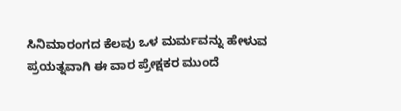ಸಿನಿಮಾರಂಗದ ಕೆಲವು ಒಳ ಮರ್ಮವನ್ನು ಹೇಳುವ ಪ್ರಯತ್ನವಾಗಿ ಈ ವಾರ ಪ್ರೇಕ್ಷಕರ ಮುಂದೆ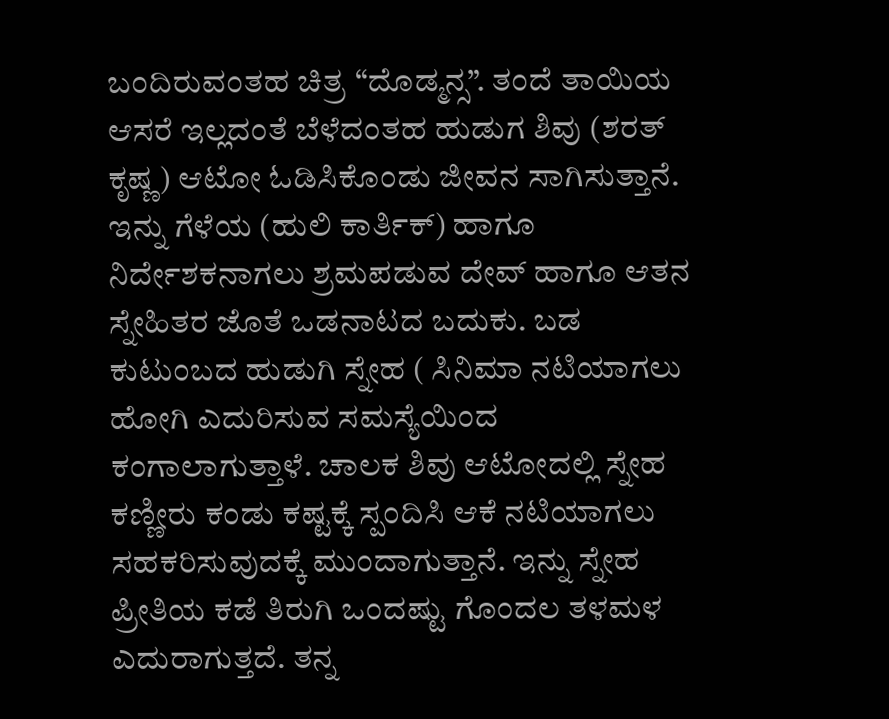ಬಂದಿರುವಂತಹ ಚಿತ್ರ “ದೊಡ್ಮನ್ಸ”. ತಂದೆ ತಾಯಿಯ ಆಸರೆ ಇಲ್ಲದಂತೆ ಬೆಳೆದಂತಹ ಹುಡುಗ ಶಿವು (ಶರತ್ ಕೃಷ್ಣ) ಆಟೋ ಓಡಿಸಿಕೊಂಡು ಜೀವನ ಸಾಗಿಸುತ್ತಾನೆ. ಇನ್ನು ಗೆಳೆಯ (ಹುಲಿ ಕಾರ್ತಿಕ್) ಹಾಗೂ ನಿರ್ದೇಶಕನಾಗಲು ಶ್ರಮಪಡುವ ದೇವ್ ಹಾಗೂ ಆತನ ಸ್ನೇಹಿತರ ಜೊತೆ ಒಡನಾಟದ ಬದುಕು. ಬಡ ಕುಟುಂಬದ ಹುಡುಗಿ ಸ್ನೇಹ ( ಸಿನಿಮಾ ನಟಿಯಾಗಲು ಹೋಗಿ ಎದುರಿಸುವ ಸಮಸ್ಯೆಯಿಂದ ಕಂಗಾಲಾಗುತ್ತಾಳೆ. ಚಾಲಕ ಶಿವು ಆಟೋದಲ್ಲಿ ಸ್ನೇಹ ಕಣ್ಣೀರು ಕಂಡು ಕಷ್ಟಕ್ಕೆ ಸ್ಪಂದಿಸಿ ಆಕೆ ನಟಿಯಾಗಲು ಸಹಕರಿಸುವುದಕ್ಕೆ ಮುಂದಾಗುತ್ತಾನೆ. ಇನ್ನು ಸ್ನೇಹ ಪ್ರೀತಿಯ ಕಡೆ ತಿರುಗಿ ಒಂದಷ್ಟು ಗೊಂದಲ ತಳಮಳ ಎದುರಾಗುತ್ತದೆ. ತನ್ನ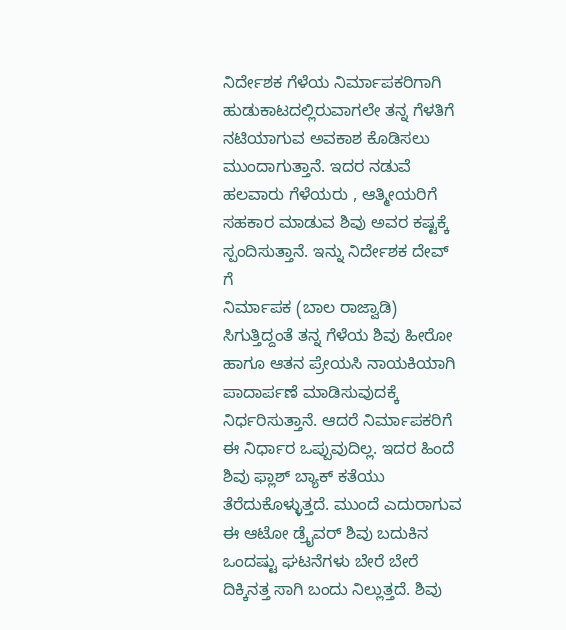ನಿರ್ದೇಶಕ ಗೆಳೆಯ ನಿರ್ಮಾಪಕರಿಗಾಗಿ ಹುಡುಕಾಟದಲ್ಲಿರುವಾಗಲೇ ತನ್ನ ಗೆಳತಿಗೆ ನಟಿಯಾಗುವ ಅವಕಾಶ ಕೊಡಿಸಲು ಮುಂದಾಗುತ್ತಾನೆ. ಇದರ ನಡುವೆ ಹಲವಾರು ಗೆಳೆಯರು , ಆತ್ಮೀಯರಿಗೆ ಸಹಕಾರ ಮಾಡುವ ಶಿವು ಅವರ ಕಷ್ಟಕ್ಕೆ ಸ್ಪಂದಿಸುತ್ತಾನೆ. ಇನ್ನು ನಿರ್ದೇಶಕ ದೇವ್ ಗೆ
ನಿರ್ಮಾಪಕ (ಬಾಲ ರಾಜ್ವಾಡಿ) ಸಿಗುತ್ತಿದ್ದಂತೆ ತನ್ನ ಗೆಳೆಯ ಶಿವು ಹೀರೋ ಹಾಗೂ ಆತನ ಪ್ರೇಯಸಿ ನಾಯಕಿಯಾಗಿ ಪಾದಾರ್ಪಣೆ ಮಾಡಿಸುವುದಕ್ಕೆ ನಿರ್ಧರಿಸುತ್ತಾನೆ. ಆದರೆ ನಿರ್ಮಾಪಕರಿಗೆ ಈ ನಿರ್ಧಾರ ಒಪ್ಪುವುದಿಲ್ಲ. ಇದರ ಹಿಂದೆ ಶಿವು ಫ್ಲಾಶ್ ಬ್ಯಾಕ್ ಕತೆಯು ತೆರೆದುಕೊಳ್ಳುತ್ತದೆ. ಮುಂದೆ ಎದುರಾಗುವ ಈ ಆಟೋ ಡ್ರೈವರ್ ಶಿವು ಬದುಕಿನ ಒಂದಷ್ಟು ಘಟನೆಗಳು ಬೇರೆ ಬೇರೆ ದಿಕ್ಕಿನತ್ತ ಸಾಗಿ ಬಂದು ನಿಲ್ಲುತ್ತದೆ. ಶಿವು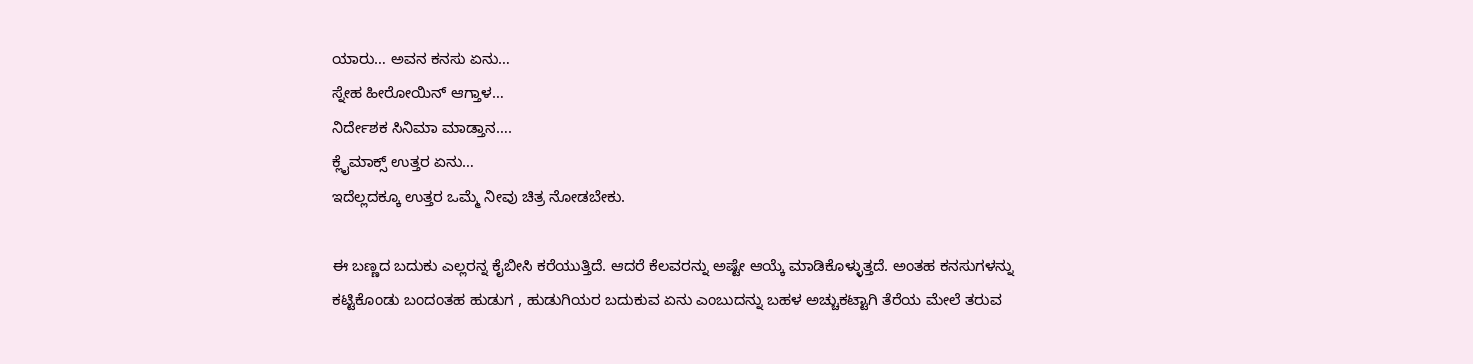ಯಾರು… ಅವನ ಕನಸು ಏನು…
ಸ್ನೇಹ ಹೀರೋಯಿನ್ ಆಗ್ತಾಳ…
ನಿರ್ದೇಶಕ ಸಿನಿಮಾ ಮಾಡ್ತಾನ….
ಕ್ಲೈಮಾಕ್ಸ್ ಉತ್ತರ ಏನು…
ಇದೆಲ್ಲದಕ್ಕೂ ಉತ್ತರ ಒಮ್ಮೆ ನೀವು ಚಿತ್ರ ನೋಡಬೇಕು.

ಈ ಬಣ್ಣದ ಬದುಕು ಎಲ್ಲರನ್ನ ಕೈಬೀಸಿ ಕರೆಯುತ್ತಿದೆ. ಆದರೆ ಕೆಲವರನ್ನು ಅಷ್ಟೇ ಆಯ್ಕೆ ಮಾಡಿಕೊಳ್ಳುತ್ತದೆ. ಅಂತಹ ಕನಸುಗಳನ್ನು ಕಟ್ಟಿಕೊಂಡು ಬಂದಂತಹ ಹುಡುಗ , ಹುಡುಗಿಯರ ಬದುಕುವ ಏನು ಎಂಬುದನ್ನು ಬಹಳ ಅಚ್ಚುಕಟ್ಟಾಗಿ ತೆರೆಯ ಮೇಲೆ ತರುವ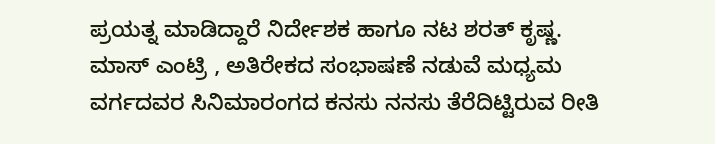ಪ್ರಯತ್ನ ಮಾಡಿದ್ದಾರೆ ನಿರ್ದೇಶಕ ಹಾಗೂ ನಟ ಶರತ್ ಕೃಷ್ಣ. ಮಾಸ್ ಎಂಟ್ರಿ , ಅತಿರೇಕದ ಸಂಭಾಷಣೆ ನಡುವೆ ಮಧ್ಯಮ ವರ್ಗದವರ ಸಿನಿಮಾರಂಗದ ಕನಸು ನನಸು ತೆರೆದಿಟ್ಟಿರುವ ರೀತಿ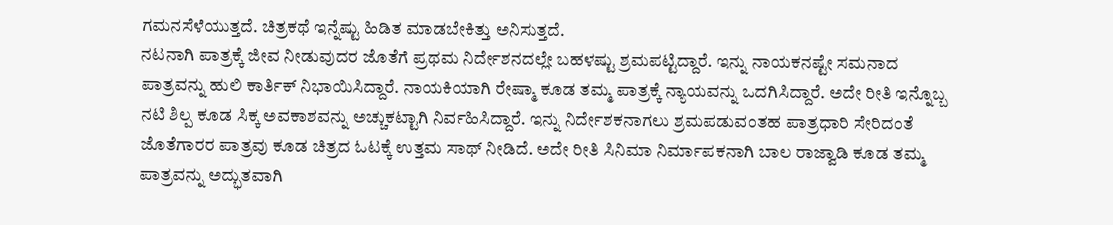ಗಮನಸೆಳೆಯುತ್ತದೆ. ಚಿತ್ರಕಥೆ ಇನ್ನೆಷ್ಟು ಹಿಡಿತ ಮಾಡಬೇಕಿತ್ತು ಅನಿಸುತ್ತದೆ.
ನಟನಾಗಿ ಪಾತ್ರಕ್ಕೆ ಜೀವ ನೀಡುವುದರ ಜೊತೆಗೆ ಪ್ರಥಮ ನಿರ್ದೇಶನದಲ್ಲೇ ಬಹಳಷ್ಟು ಶ್ರಮಪಟ್ಟಿದ್ದಾರೆ. ಇನ್ನು ನಾಯಕನಷ್ಟೇ ಸಮನಾದ ಪಾತ್ರವನ್ನು ಹುಲಿ ಕಾರ್ತಿಕ್ ನಿಭಾಯಿಸಿದ್ದಾರೆ. ನಾಯಕಿಯಾಗಿ ರೇಷ್ಮಾ ಕೂಡ ತಮ್ಮ ಪಾತ್ರಕ್ಕೆ ನ್ಯಾಯವನ್ನು ಒದಗಿಸಿದ್ದಾರೆ. ಅದೇ ರೀತಿ ಇನ್ನೊಬ್ಬ ನಟಿ ಶಿಲ್ಪ ಕೂಡ ಸಿಕ್ಕ ಅವಕಾಶವನ್ನು ಅಚ್ಚುಕಟ್ಟಾಗಿ ನಿರ್ವಹಿಸಿದ್ದಾರೆ. ಇನ್ನು ನಿರ್ದೇಶಕನಾಗಲು ಶ್ರಮಪಡುವಂತಹ ಪಾತ್ರಧಾರಿ ಸೇರಿದಂತೆ ಜೊತೆಗಾರರ ಪಾತ್ರವು ಕೂಡ ಚಿತ್ರದ ಓಟಕ್ಕೆ ಉತ್ತಮ ಸಾಥ್ ನೀಡಿದೆ. ಅದೇ ರೀತಿ ಸಿನಿಮಾ ನಿರ್ಮಾಪಕನಾಗಿ ಬಾಲ ರಾಜ್ವಾಡಿ ಕೂಡ ತಮ್ಮ ಪಾತ್ರವನ್ನು ಅದ್ಭುತವಾಗಿ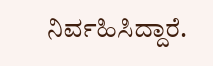ನಿರ್ವಹಿಸಿದ್ದಾರೆ.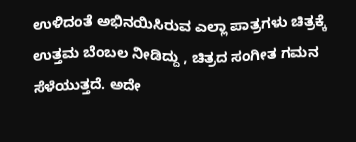ಉಳಿದಂತೆ ಅಭಿನಯಿಸಿರುವ ಎಲ್ಲಾ ಪಾತ್ರಗಳು ಚಿತ್ರಕ್ಕೆ ಉತ್ತಮ ಬೆಂಬಲ ನೀಡಿದ್ದು , ಚಿತ್ರದ ಸಂಗೀತ ಗಮನ ಸೆಳೆಯುತ್ತದೆ. ಅದೇ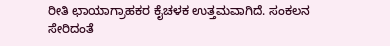ರೀತಿ ಛಾಯಾಗ್ರಾಹಕರ ಕೈಚಳಕ ಉತ್ತಮವಾಗಿದೆ. ಸಂಕಲನ ಸೇರಿದಂತೆ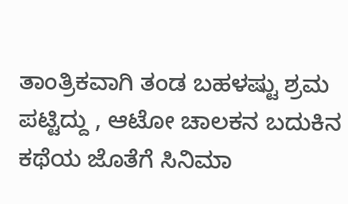ತಾಂತ್ರಿಕವಾಗಿ ತಂಡ ಬಹಳಷ್ಟು ಶ್ರಮ ಪಟ್ಟಿದ್ದು , ಆಟೋ ಚಾಲಕನ ಬದುಕಿನ ಕಥೆಯ ಜೊತೆಗೆ ಸಿನಿಮಾ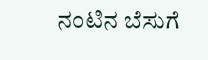ನಂಟಿನ ಬೆಸುಗೆ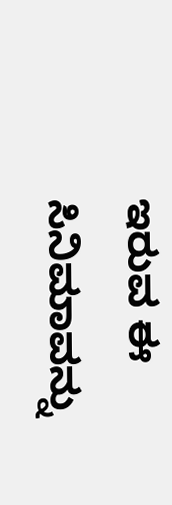ಇರುವ ಈ ಸಿನಿಮಾವನ್ನು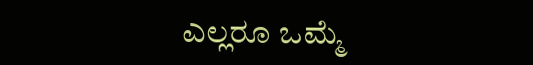ಎಲ್ಲರೂ ಒಮ್ಮೆ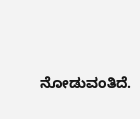ನೋಡುವಂತಿದೆ.